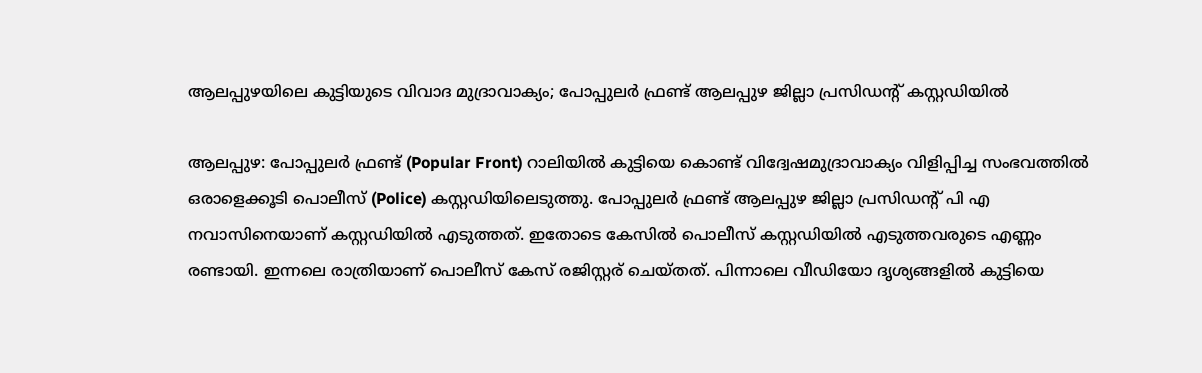ആലപ്പുഴയിലെ കുട്ടിയുടെ വിവാദ മുദ്രാവാക്യം; പോപ്പുലർ ഫ്രണ്ട് ആലപ്പുഴ ജില്ലാ പ്രസിഡന്‍റ് കസ്റ്റഡിയില്‍

ആലപ്പുഴ: പോപ്പുലർ ഫ്രണ്ട് (Popular Front) റാലിയിൽ കുട്ടിയെ കൊണ്ട് വിദ്വേഷമുദ്രാവാക്യം വിളിപ്പിച്ച സംഭവത്തിൽ ഒരാളെക്കൂടി പൊലീസ് (Police) കസ്റ്റഡിയിലെടുത്തു. പോപ്പുലർ ഫ്രണ്ട് ആലപ്പുഴ ജില്ലാ പ്രസിഡന്‍റ് പി എ നവാസിനെയാണ് കസ്റ്റഡിയിൽ എടുത്തത്. ഇതോടെ കേസിൽ പൊലീസ് കസ്റ്റഡിയില്‍ എടുത്തവരുടെ എണ്ണം രണ്ടായി. ഇന്നലെ രാത്രിയാണ് പൊലീസ് കേസ് രജിസ്റ്റര് ചെയ്‍തത്. പിന്നാലെ വീഡിയോ ദൃശ്യങ്ങളില്‍ കുട്ടിയെ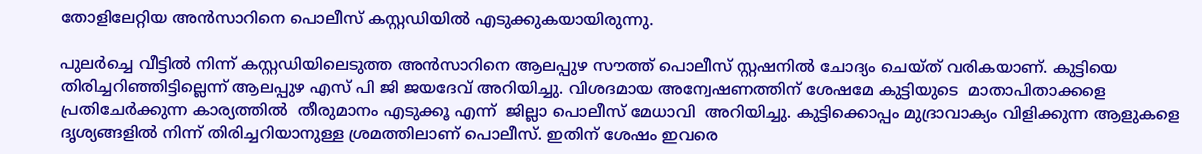തോളിലേറ്റിയ അന്‍സാറിനെ പൊലീസ് കസ്റ്റഡിയില്‍ എടുക്കുകയായിരുന്നു.

പുലര്‍ച്ചെ വീട്ടില്‍ നിന്ന് കസ്റ്റഡിയിലെടുത്ത അന്‍സാറിനെ ആലപ്പുഴ സൗത്ത് പൊലീസ് സ്റ്റഷനില്‍ ചോദ്യം ചെയ്ത് വരികയാണ്. കുട്ടിയെ തിരിച്ചറിഞ്ഞിട്ടില്ലെന്ന് ആലപ്പുഴ എസ് പി ജി ജയദേവ് അറിയിച്ചു. വിശദമായ അന്വേഷണത്തിന് ശേഷമേ കുട്ടിയുടെ  മാതാപിതാക്കളെ പ്രതിചേർക്കുന്ന കാര്യത്തില്‍  തീരുമാനം എടുക്കൂ എന്ന്  ജില്ലാ പൊലീസ് മേധാവി  അറിയിച്ചു. കുട്ടിക്കൊപ്പം മുദ്രാവാക്യം വിളിക്കുന്ന ആളുകളെ ദൃശ്യങ്ങളില്‍ നിന്ന് തിരിച്ചറിയാനുള്ള ശ്രമത്തിലാണ് പൊലീസ്. ഇതിന് ശേഷം ഇവരെ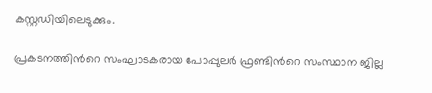കസ്റ്റഡിയിലെടുക്കും.

പ്രകടനത്തിന്‍റെ സംഘാടകരായ പോപ്പുലര്‍ ഫ്രണ്ടിന്‍റെ സംസ്ഥാന ജില്ല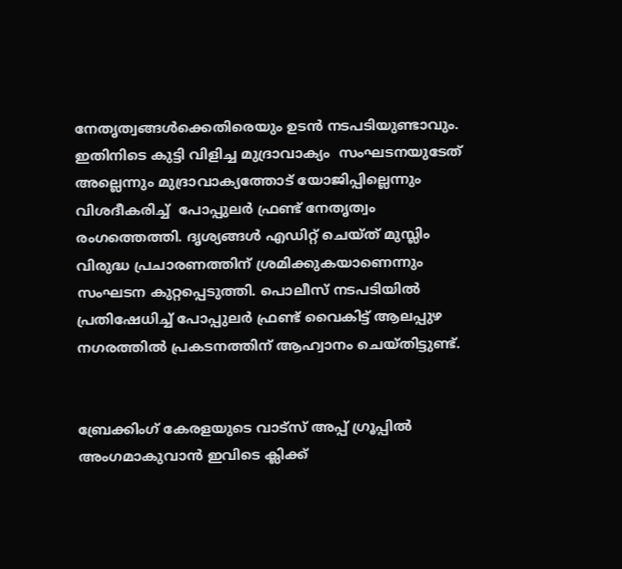നേതൃത്വങ്ങള്‍ക്കെതിരെയും ഉടന്‍ നടപടിയുണ്ടാവും.  ഇതിനിടെ കുട്ടി വിളിച്ച മുദ്രാവാക്യം  സംഘടനയുടേത് അല്ലെന്നും മുദ്രാവാക്യത്തോട് യോജിപ്പില്ലെന്നും വിശദീകരിച്ച്  പോപ്പുലർ ഫ്രണ്ട് നേതൃത്വം രംഗത്തെത്തി. ദൃശ്യങ്ങള്‍ എഡിറ്റ് ചെയ്ത് മുസ്ലിം വിരുദ്ധ പ്രചാരണത്തിന് ശ്രമിക്കുകയാണെന്നും സംഘടന കുറ്റപ്പെടുത്തി. പൊലീസ് നടപടിയില്‍ പ്രതിഷേധിച്ച് പോപ്പുലര്‍ ഫ്രണ്ട് വൈകിട്ട് ആലപ്പുഴ നഗരത്തില്‍ പ്രകടനത്തിന് ആഹ്വാനം ചെയ്തിട്ടുണ്ട്.


ബ്രേക്കിംഗ് കേരളയുടെ വാട്സ് അപ്പ് ഗ്രൂപ്പിൽ അംഗമാകുവാൻ ഇവിടെ ക്ലിക്ക്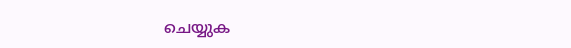ചെയ്യുക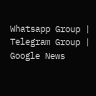Whatsapp Group | Telegram Group | Google News